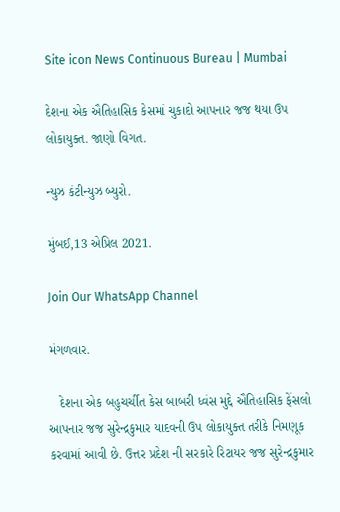Site icon News Continuous Bureau | Mumbai

દેશના એક ઐતિહાસિક કેસમાં ચુકાદો આપનાર જજ થયા ઉપ લોકાયુક્ત. જાણો વિગત.

ન્યુઝ કંટીન્યુઝ બ્યુરો.

મુંબઈ,13 એપ્રિલ 2021.

Join Our WhatsApp Channel

મંગળવાર.

   દેશના એક બહુચર્ચીત કેસ બાબરી ધ્વંસ મુદ્દે ઐતિહાસિક ફેંસલો આપનાર જજ સુરેન્દ્રકુમાર યાદવની ઉપ લોકાયુક્ત તરીકે નિમણૂક કરવામાં આવી છે. ઉત્તર પ્રદેશ ની સરકારે રિટાયર જજ સુરેન્દ્રકુમાર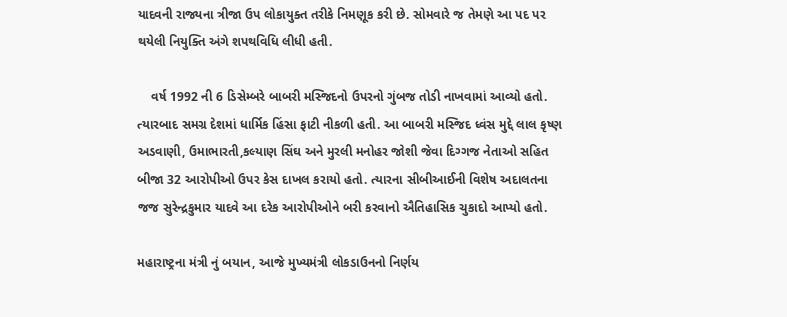યાદવની રાજ્યના ત્રીજા ઉપ લોકાયુક્ત તરીકે નિમણૂક કરી છે. સોમવારે જ તેમણે આ પદ પર થયેલી નિયુક્તિ અંગે શપથવિધિ લીધી હતી.

    વર્ષ 1992 ની 6 ડિસેમ્બરે બાબરી મસ્જિદનો ઉપરનો ગુંબજ તોડી નાખવામાં આવ્યો હતો. ત્યારબાદ સમગ્ર દેશમાં ધાર્મિક હિંસા ફાટી નીકળી હતી. આ બાબરી મસ્જિદ ધ્વંસ મુદ્દે લાલ કૃષ્ણ અડવાણી, ઉમાભારતી,કલ્યાણ સિંઘ અને મુરલી મનોહર જોશી જેવા દિગ્ગજ નેતાઓ સહિત બીજા 32 આરોપીઓ ઉપર કેસ દાખલ કરાયો હતો. ત્યારના સીબીઆઈની વિશેષ અદાલતના જજ સુરેન્દ્રકુમાર યાદવે આ દરેક આરોપીઓને બરી કરવાનો ઐતિહાસિક ચુકાદો આપ્યો હતો.

મહારાષ્ટ્રના મંત્રી નું બયાન, આજે મુખ્યમંત્રી લોકડાઉનનો નિર્ણય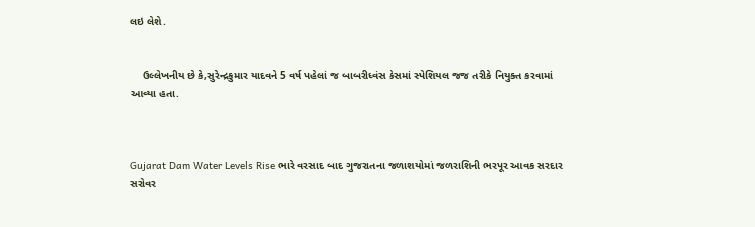લઇ લેશે.


    ઉલ્લેખનીય છે કે,સુરેન્દ્રકુમાર યાદવને 5 વર્ષ પહેલાં જ બાબરીધ્વંસ કેસમાં સ્પેશિયલ જજ તરીકે નિયુક્ત કરવામાં આવ્યા હતા.



Gujarat Dam Water Levels Rise ભારે વરસાદ બાદ ગુજરાતના જળાશયોમાં જળરાશિની ભરપૂર આવક સરદાર સરોવર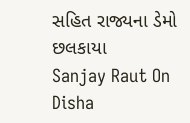સહિત રાજ્યના ડેમો છલકાયા
Sanjay Raut On Disha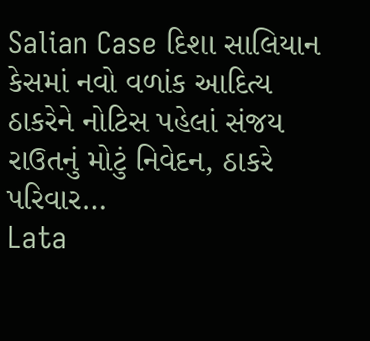Salian Case દિશા સાલિયાન કેસમાં નવો વળાંક આદિત્ય ઠાકરેને નોટિસ પહેલાં સંજય રાઉતનું મોટું નિવેદન, ઠાકરે પરિવાર…
Lata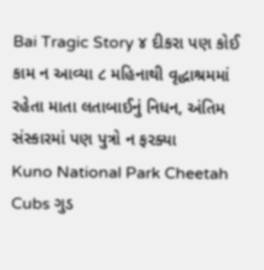Bai Tragic Story ૪ દીકરા પણ કોઈ કામ ન આવ્યા ૮ મહિનાથી વૃદ્ધાશ્રમમાં રહેતા માતા લતાબાઈનું નિધન, અંતિમ સંસ્કારમાં પણ પુત્રો ન ફરક્યા
Kuno National Park Cheetah Cubs ગુડ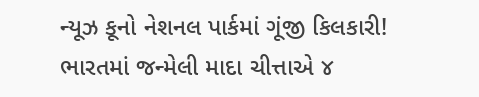ન્યૂઝ કૂનો નેશનલ પાર્કમાં ગૂંજી કિલકારી! ભારતમાં જન્મેલી માદા ચીત્તાએ ૪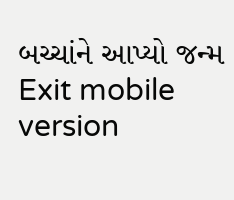બચ્ચાંને આપ્યો જન્મ
Exit mobile version